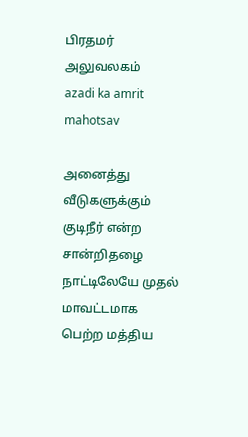பிரதமர் அலுவலகம்
azadi ka amrit mahotsav

அனைத்து வீடுகளுக்கும் குடிநீர் என்ற சான்றிதழை நாட்டிலேயே முதல் மாவட்டமாக பெற்ற மத்திய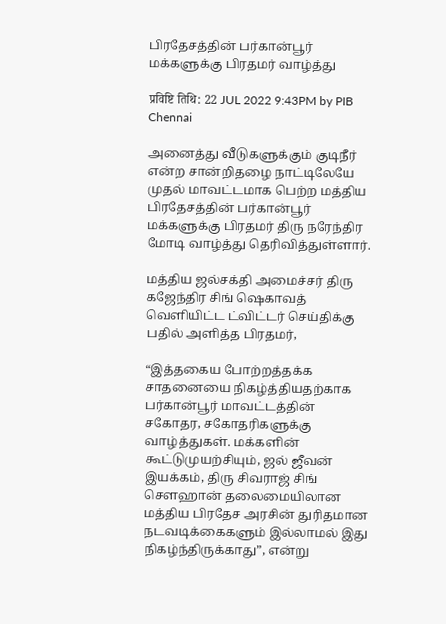பிரதேசத்தின் பர்கான்பூர் மக்களுக்கு பிரதமர் வாழ்த்து

प्रविष्टि तिथि: 22 JUL 2022 9:43PM by PIB Chennai

அனைத்து வீடுகளுக்கும் குடிநீர் என்ற சான்றிதழை நாட்டிலேயே முதல் மாவட்டமாக பெற்ற மத்திய பிரதேசத்தின் பர்கான்பூர் மக்களுக்கு பிரதமர் திரு நரேந்திர மோடி வாழ்த்து தெரிவித்துள்ளார்.

மத்திய ஜல்சக்தி அமைச்சர் திரு கஜேந்திர சிங் ஷெகாவத் வெளியிட்ட ட்விட்டர் செய்திக்கு பதில் அளித்த பிரதமர்,

“இத்தகைய போற்றத்தக்க சாதனையை நிகழ்த்தியதற்காக பர்கான்பூர் மாவட்டத்தின் சகோதர, சகோதரிகளுக்கு வாழ்த்துகள். மக்களின் கூட்டுமுயற்சியும், ஜல் ஜீவன் இயக்கம், திரு சிவராஜ் சிங் சௌஹான் தலைமையிலான மத்திய பிரதேச அரசின் துரிதமான நடவடிக்கைகளும் இல்லாமல் இது நிகழ்ந்திருக்காது”, என்று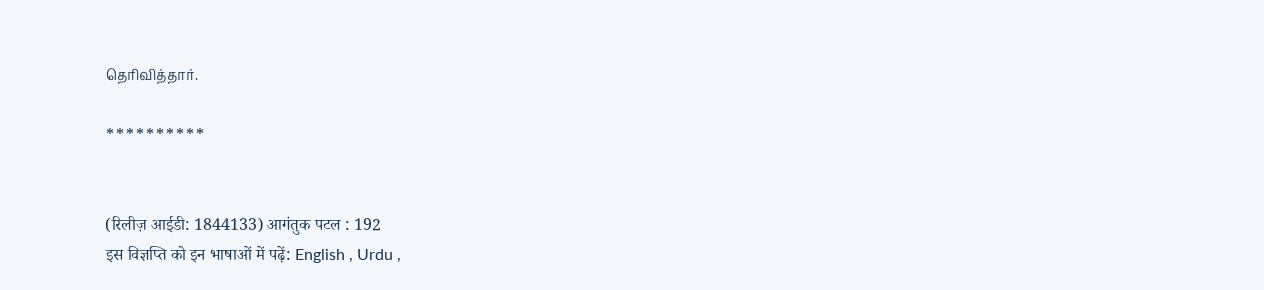தெரிவித்தார்.

**********


(रिलीज़ आईडी: 1844133) आगंतुक पटल : 192
इस विज्ञप्ति को इन भाषाओं में पढ़ें: English , Urdu ,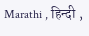Marathi , हिन्दी ,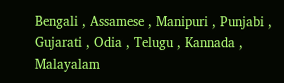Bengali , Assamese , Manipuri , Punjabi , Gujarati , Odia , Telugu , Kannada , Malayalam